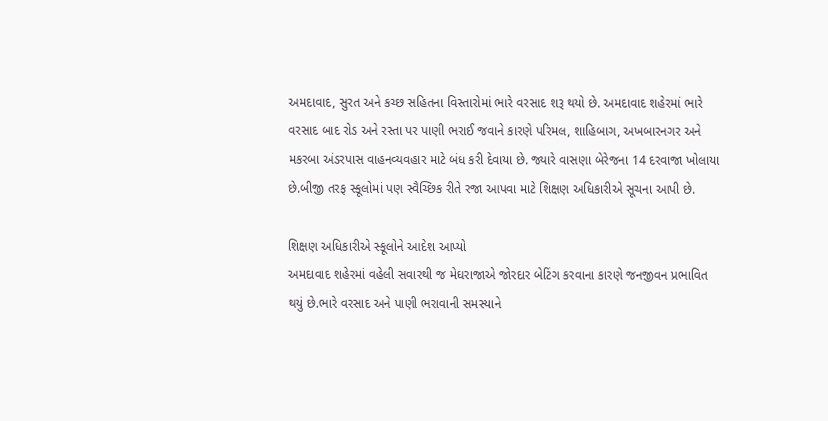અમદાવાદ, સુરત અને કચ્છ સહિતના વિસ્તારોમાં ભારે વરસાદ શરૂ થયો છે. અમદાવાદ શહેરમાં ભારે વરસાદ બાદ રોડ અને રસ્તા પર પાણી ભરાઈ જવાને કારણે પરિમલ, શાહિબાગ, અખબારનગર અને મકરબા અંડરપાસ વાહનવ્યવહાર માટે બંધ કરી દેવાયા છે. જ્યારે વાસણા બેરેજના 14 દરવાજા ખોલાયા છે.બીજી તરફ સ્કૂલોમાં પણ સ્વૈચ્છિક રીતે રજા આપવા માટે શિક્ષણ અધિકારીએ સૂચના આપી છે.

શિક્ષણ અધિકારીએ સ્કૂલોને આદેશ આપ્યો
અમદાવાદ શહેરમાં વહેલી સવારથી જ મેઘરાજાએ જોરદાર બેટિંગ કરવાના કારણે જનજીવન પ્રભાવિત થયું છે.ભારે વરસાદ અને પાણી ભરાવાની સમસ્યાને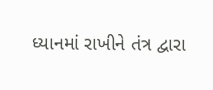ધ્યાનમાં રાખીને તંત્ર દ્વારા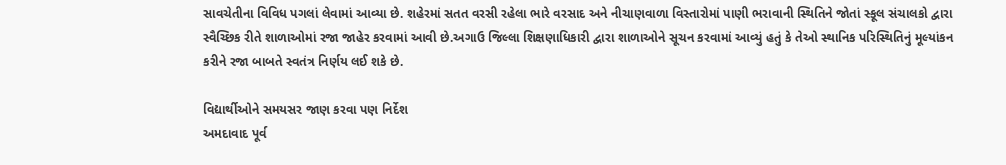સાવચેતીના વિવિધ પગલાં લેવામાં આવ્યા છે. શહેરમાં સતત વરસી રહેલા ભારે વરસાદ અને નીચાણવાળા વિસ્તારોમાં પાણી ભરાવાની સ્થિતિને જોતાં સ્કૂલ સંચાલકો દ્વારા સ્વૈચ્છિક રીતે શાળાઓમાં રજા જાહેર કરવામાં આવી છે.અગાઉ જિલ્લા શિક્ષણાધિકારી દ્વારા શાળાઓને સૂચન કરવામાં આવ્યું હતું કે તેઓ સ્થાનિક પરિસ્થિતિનું મૂલ્યાંકન કરીને રજા બાબતે સ્વતંત્ર નિર્ણય લઈ શકે છે.

વિદ્યાર્થીઓને સમયસર જાણ કરવા પણ નિર્દેશ
અમદાવાદ પૂર્વ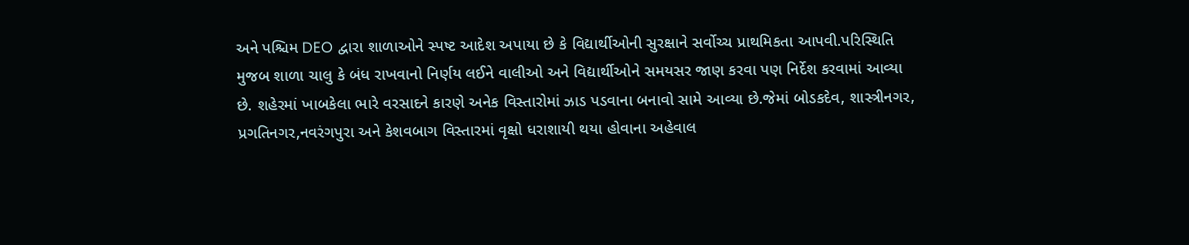અને પશ્ચિમ DEO દ્વારા શાળાઓને સ્પષ્ટ આદેશ અપાયા છે કે વિદ્યાર્થીઓની સુરક્ષાને સર્વોચ્ચ પ્રાથમિકતા આપવી.પરિસ્થિતિ મુજબ શાળા ચાલુ કે બંધ રાખવાનો નિર્ણય લઈને વાલીઓ અને વિદ્યાર્થીઓને સમયસર જાણ કરવા પણ નિર્દેશ કરવામાં આવ્યા છે. શહેરમાં ખાબકેલા ભારે વરસાદને કારણે અનેક વિસ્તારોમાં ઝાડ પડવાના બનાવો સામે આવ્યા છે.જેમાં બોડકદેવ, શાસ્ત્રીનગર, પ્રગતિનગર,નવરંગપુરા અને કેશવબાગ વિસ્તારમાં વૃક્ષો ધરાશાયી થયા હોવાના અહેવાલ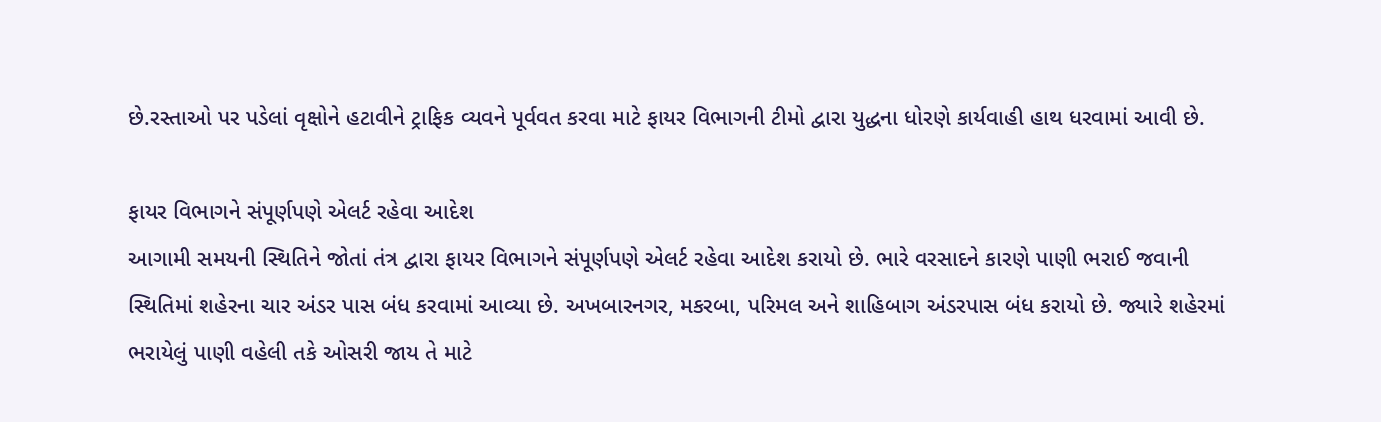છે.રસ્તાઓ પર પડેલાં વૃક્ષોને હટાવીને ટ્રાફિક વ્યવને પૂર્વવત કરવા માટે ફાયર વિભાગની ટીમો દ્વારા યુદ્ધના ધોરણે કાર્યવાહી હાથ ધરવામાં આવી છે.

ફાયર વિભાગને સંપૂર્ણપણે એલર્ટ રહેવા આદેશ
આગામી સમયની સ્થિતિને જોતાં તંત્ર દ્વારા ફાયર વિભાગને સંપૂર્ણપણે એલર્ટ રહેવા આદેશ કરાયો છે. ભારે વરસાદને કારણે પાણી ભરાઈ જવાની સ્થિતિમાં શહેરના ચાર અંડર પાસ બંધ કરવામાં આવ્યા છે. અખબારનગર, મકરબા, પરિમલ અને શાહિબાગ અંડરપાસ બંધ કરાયો છે. જ્યારે શહેરમાં ભરાયેલું પાણી વહેલી તકે ઓસરી જાય તે માટે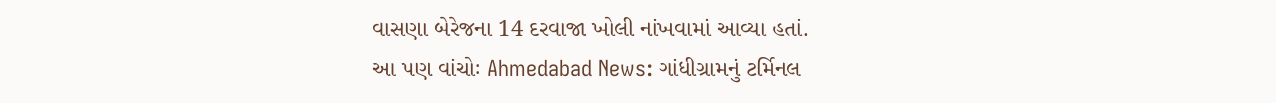વાસણા બેરેજના 14 દરવાજા ખોલી નાંખવામાં આવ્યા હતાં.
આ પણ વાંચોઃ Ahmedabad News: ગાંધીગ્રામનું ટર્મિનલ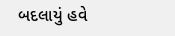બદલાયું હવે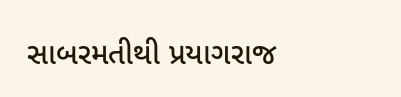સાબરમતીથી પ્રયાગરાજ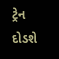ટ્રેન દોડશે